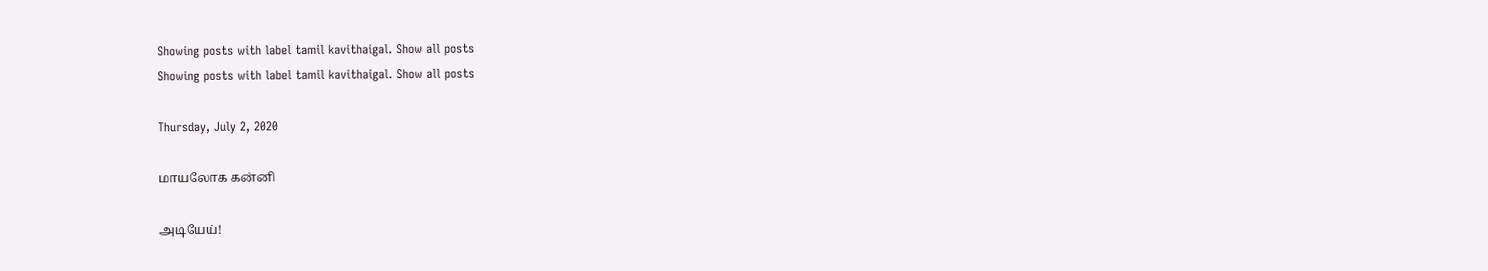Showing posts with label tamil kavithaigal. Show all posts
Showing posts with label tamil kavithaigal. Show all posts

Thursday, July 2, 2020

மாயலோக கன்னி

அடியேய்!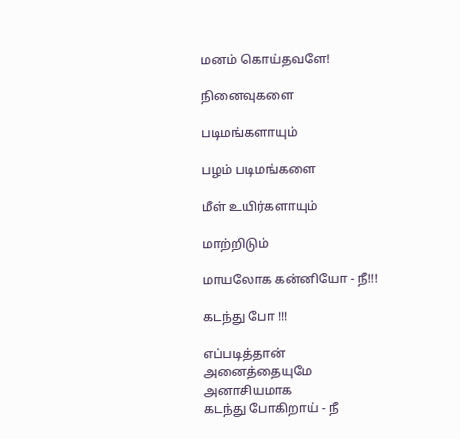மனம் கொய்தவளே!

நினைவுகளை

படிமங்களாயும்

பழம் படிமங்களை

மீள் உயிர்களாயும்

மாற்றிடும்

மாயலோக கன்னியோ - நீ!!!

கடந்து போ !!!

எப்படித்தான்
அனைத்தையுமே
அனாசியமாக
கடந்து போகிறாய் - நீ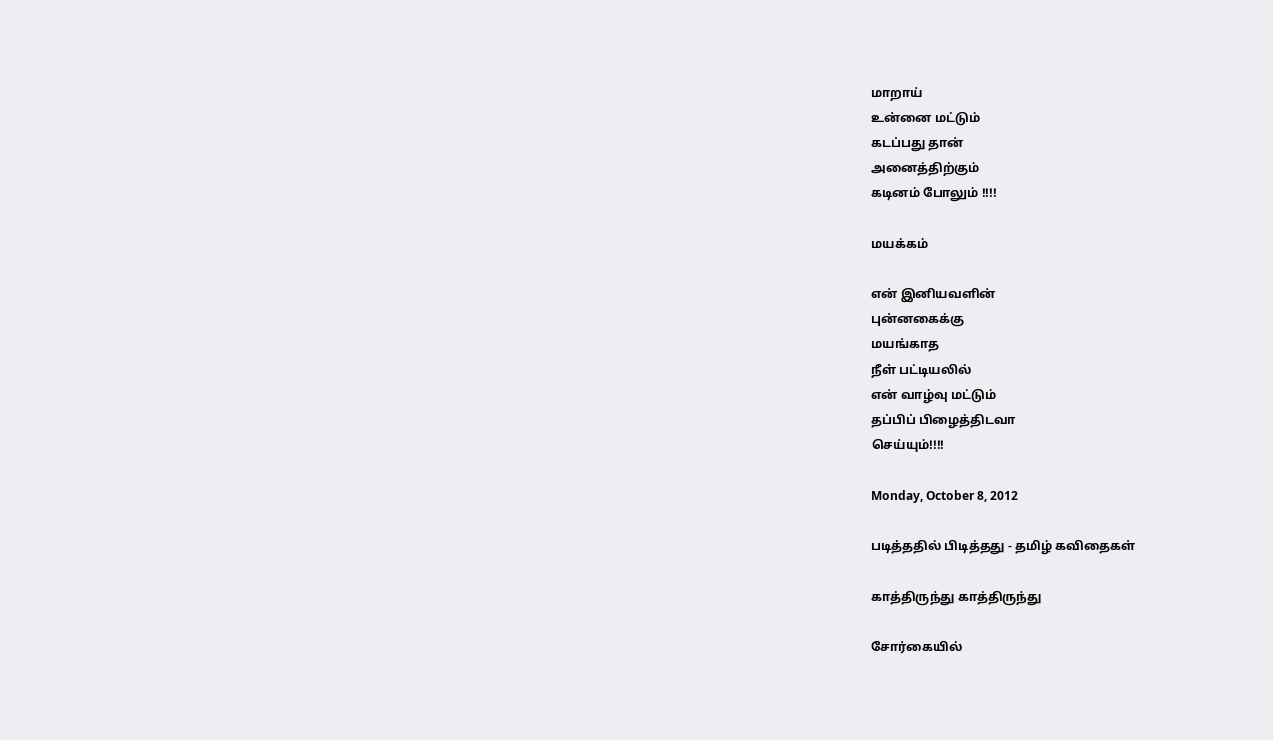மாறாய்
உன்னை மட்டும்
கடப்பது தான்
அனைத்திற்கும்
கடினம் போலும் !!!!

மயக்கம்

என் இனியவளின்
புன்னகைக்கு
மயங்காத
நீள் பட்டியலில்
என் வாழ்வு மட்டும்
தப்பிப் பிழைத்திடவா
செய்யும்!!!!

Monday, October 8, 2012

படித்ததில் பிடித்தது - தமிழ் கவிதைகள்

காத்திருந்து காத்திருந்து

சோர்கையில்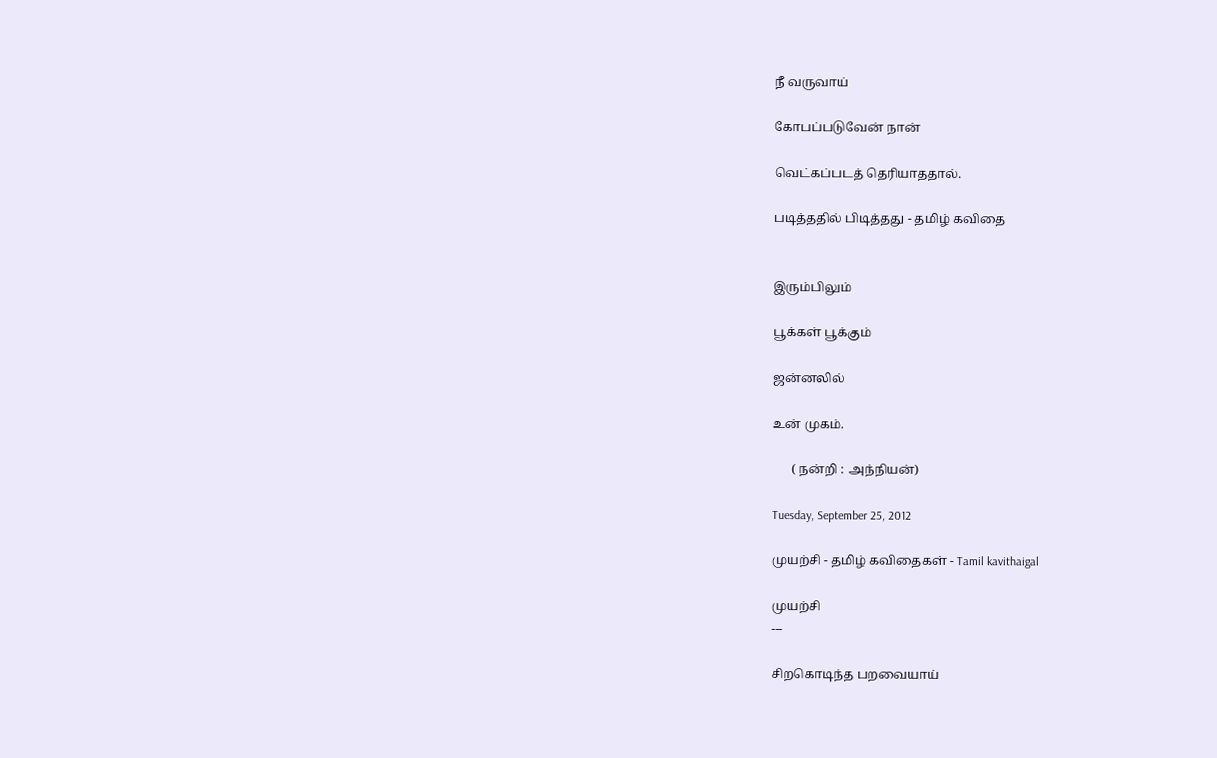நீ வருவாய்

கோபப்படுவேன் நான்

வெட்கப்படத் தெரியாததால்.

படித்ததில் பிடித்தது - தமிழ் கவிதை


இரும்பிலும்

பூக்கள் பூக்கும்

ஜன்னலில்

உன் முகம்.

      ( நன்றி : அந்நியன்)

Tuesday, September 25, 2012

முயற்சி - தமிழ் கவிதைகள் - Tamil kavithaigal

முயற்சி
---

சிறகொடிந்த பறவையாய்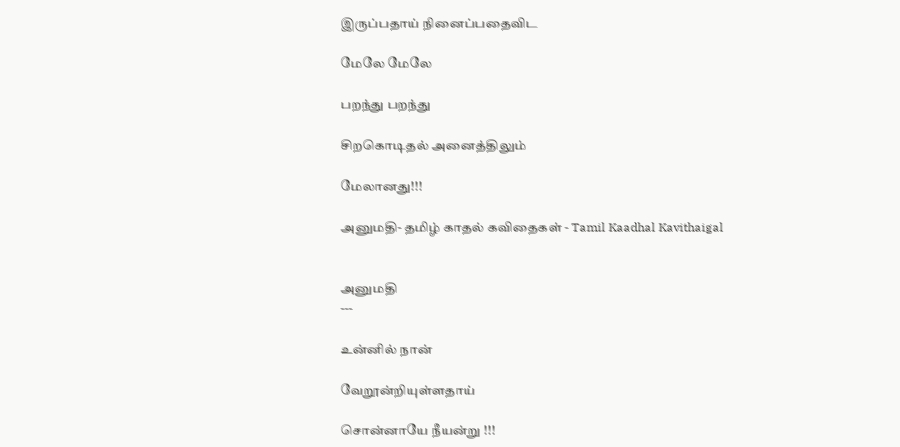இருப்பதாய் நினைப்பதைவிட

மேலே மேலே

பறந்து பறந்து

சிறகொடிதல் அனைத்திலும்

மேலானது!!!

அனுமதி- தமிழ் காதல் கவிதைகள் - Tamil Kaadhal Kavithaigal


அனுமதி
---

உன்னில் நான்

வேறூன்றியுள்ளதாய்

சொன்னாயே நீயன்று !!!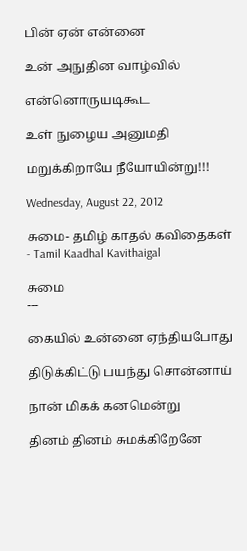பின் ஏன் என்னை

உன் அநுதின வாழ்வில்

என்னொருயடிகூட

உள் நுழைய அனுமதி

மறுக்கிறாயே நீயோயின்று!!!

Wednesday, August 22, 2012

சுமை- தமிழ் காதல் கவிதைகள் - Tamil Kaadhal Kavithaigal

சுமை
---

கையில் உன்னை ஏந்தியபோது

திடுக்கிட்டு பயந்து சொன்னாய்

நான் மிகக் கனமென்று

தினம் தினம் சுமக்கிறேனே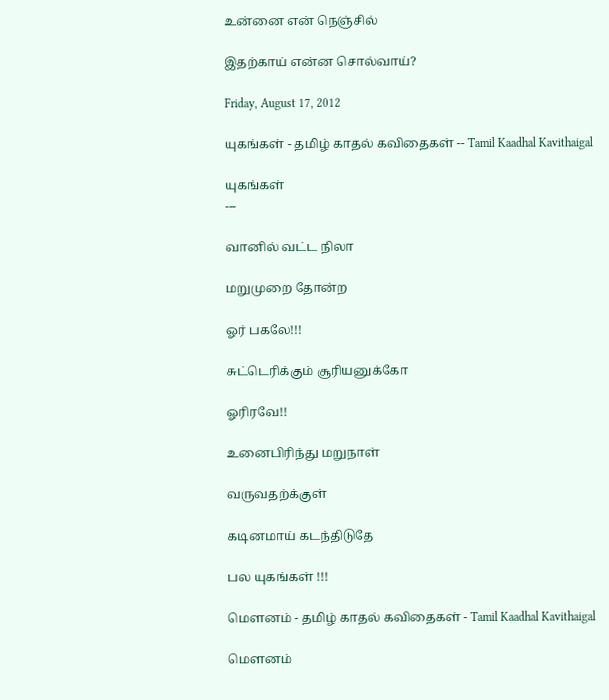உன்னை என் நெஞ்சில்

இதற்காய் என்ன சொல்வாய்?

Friday, August 17, 2012

யுகங்கள் - தமிழ் காதல் கவிதைகள் -- Tamil Kaadhal Kavithaigal

யுகங்கள்
---

வானில் வட்ட நிலா

மறுமுறை தோன்ற

ஓர் பகலே!!!

சுட்டெரிக்கும் சூரியனுக்கோ

ஓரிரவே!!

உனைபிரிந்து மறுநாள்

வருவதற்க்குள்

கடினமாய் கடந்திடுதே

பல யுகங்கள் !!!

மௌனம் - தமிழ் காதல் கவிதைகள் - Tamil Kaadhal Kavithaigal

மௌனம்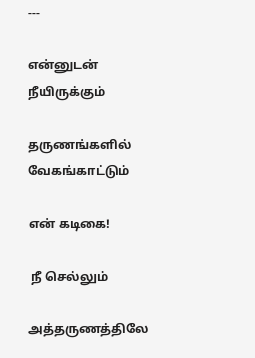---

என்னுடன் நீயிருக்கும்

தருணங்களில் வேகங்காட்டும்

என் கடிகை!

 நீ செல்லும்

அத்தருணத்திலே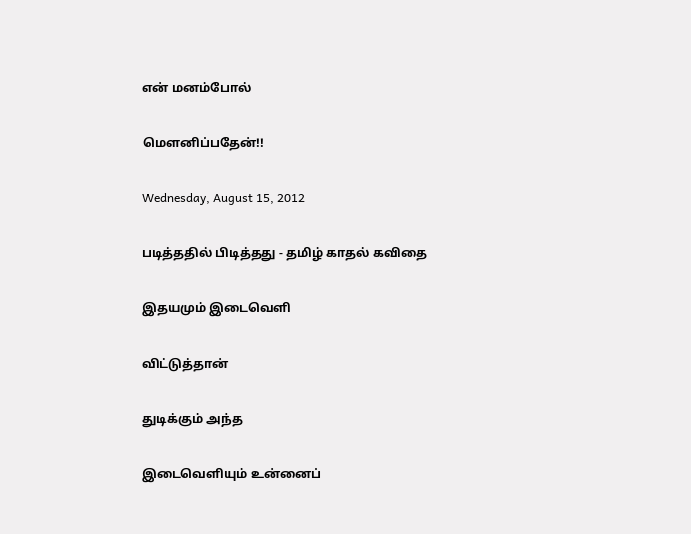என் மனம்போல்

மௌனிப்பதேன்!!

Wednesday, August 15, 2012

படித்ததில் பிடித்தது - தமிழ் காதல் கவிதை

இதயமும் இடைவெளி

விட்டுத்தான்

துடிக்கும் அந்த

இடைவெளியும் உன்னைப்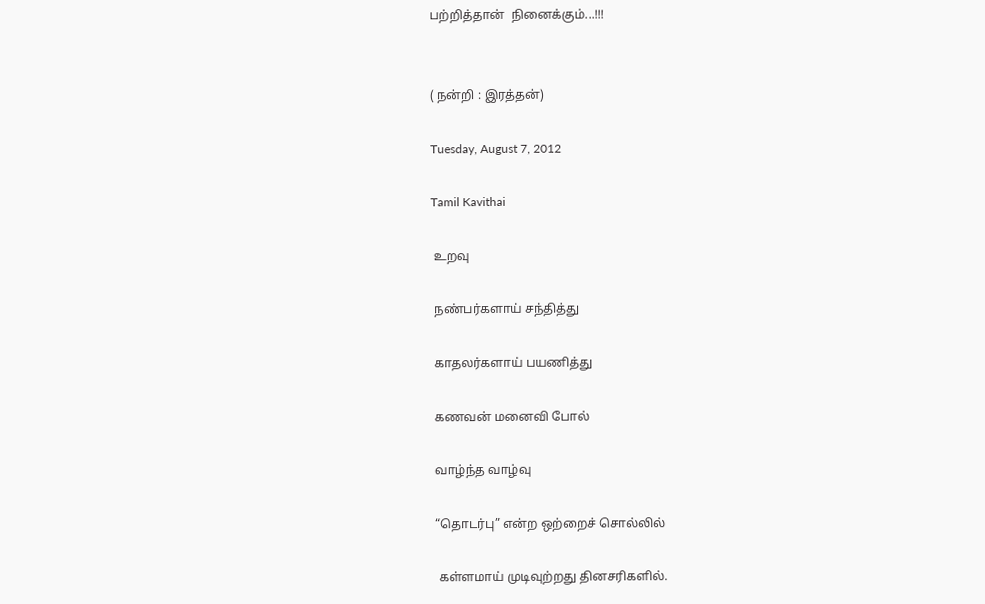பற்றித்தான்  நினைக்கும்...!!!


( நன்றி : இரத்தன்)

Tuesday, August 7, 2012

Tamil Kavithai

 உறவு

 நண்பர்களாய் சந்தித்து

 காதலர்களாய் பயணித்து

 கணவன் மனைவி போல்

 வாழ்ந்த வாழ்வு

 “தொடர்பு” என்ற ஒற்றைச் சொல்லில்

  கள்ளமாய் முடிவுற்றது தினசரிகளில்.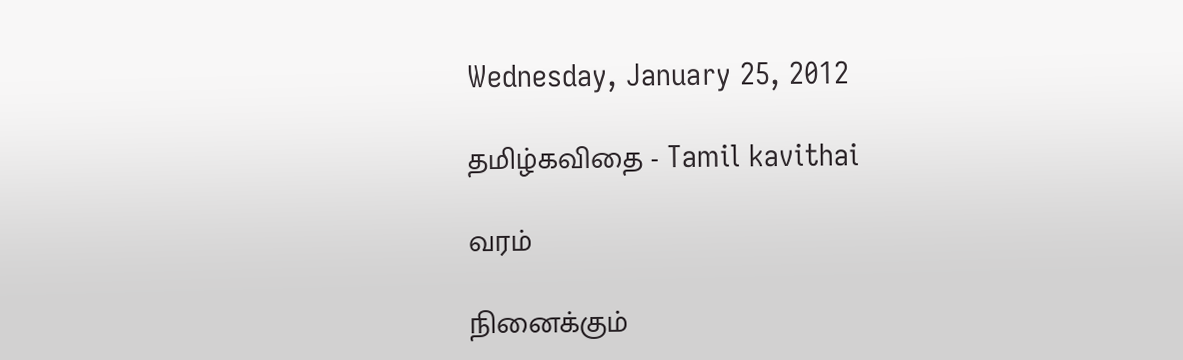Wednesday, January 25, 2012

தமிழ்கவிதை - Tamil kavithai

வரம்

நினைக்கும்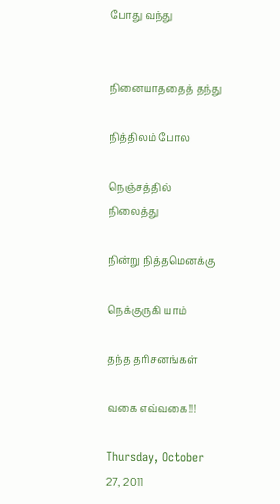போது வந்து


நினையாததைத் தந்து

நித்திலம் போல

நெஞ்சத்தில் நிலைத்து

நின்று நித்தமெனக்கு

நெக்குருகி யாம்

தந்த தரிசனங்கள்

வகை எவ்வகை!!!

Thursday, October 27, 2011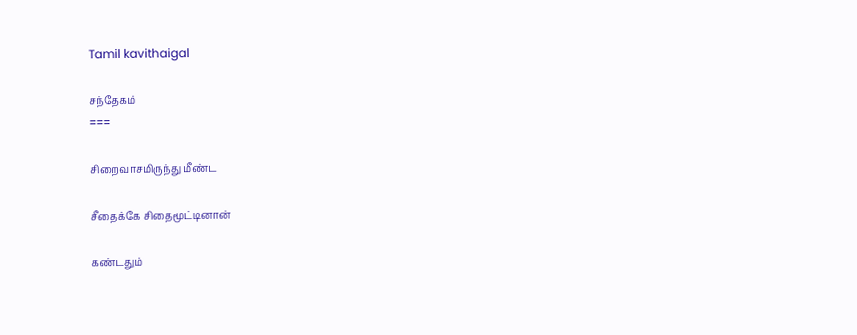Tamil kavithaigal

சந்தேகம்
===

சிறைவாசமிருந்து மீண்ட

சீதைக்கே சிதைமூட்டினான்

கண்டதும்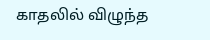காதலில் விழுந்த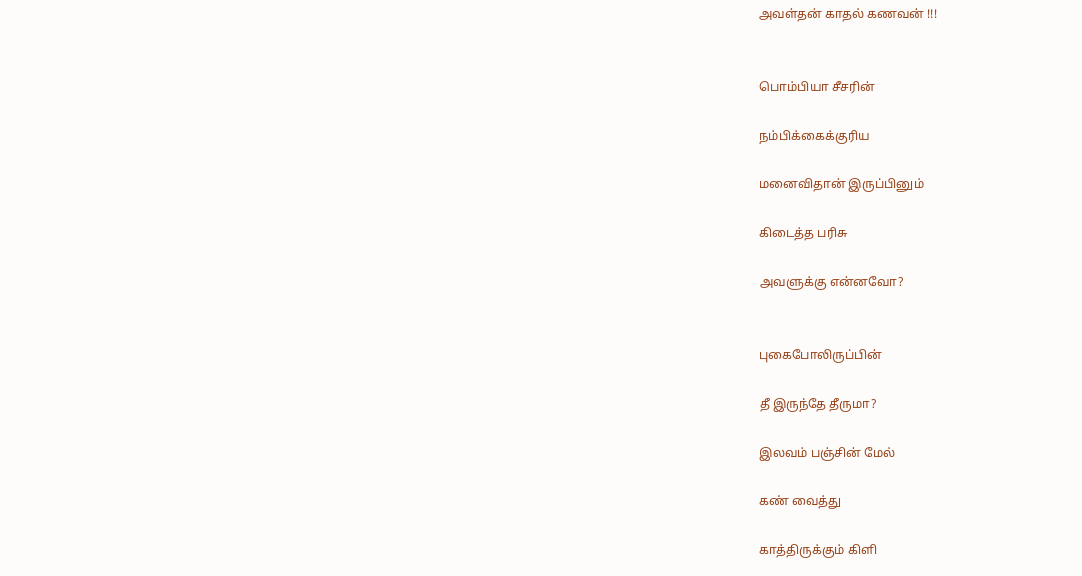அவள்தன் காதல் கணவன் !!!


பொம்பியா சீசரின்

நம்பிக்கைக்குரிய

மனைவிதான் இருப்பினும்

கிடைத்த பரிசு

அவளுக்கு என்னவோ?


புகைபோலிருப்பின்

தீ இருந்தே தீருமா?

இலவம் பஞ்சின் மேல்

கண் வைத்து

காத்திருக்கும் கிளி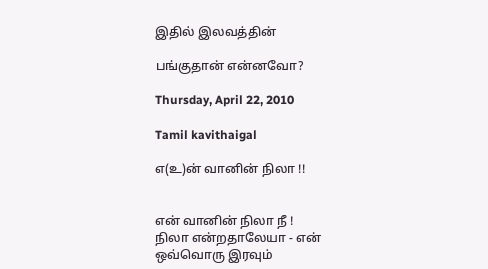இதில் இலவத்தின்

பங்குதான் என்னவோ?

Thursday, April 22, 2010

Tamil kavithaigal

எ(உ)ன் வானின் நிலா !!


என் வானின் நிலா நீ !
நிலா என்றதாலேயா - என்
ஒவ்வொரு இரவும்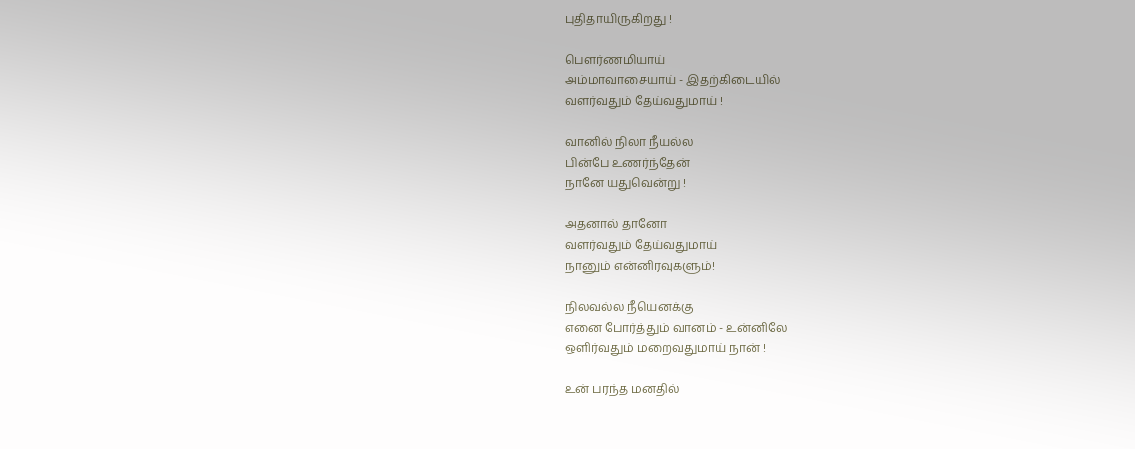புதிதாயிருகிறது !

பௌர்ணமியாய்
அம்மாவாசையாய் - இதற்கிடையில்
வளர்வதும் தேய்வதுமாய் !

வானில் நிலா நீயல்ல
பின்பே உணர்ந்தேன்
நானே யதுவென்று !

அதனால் தானோ
வளர்வதும் தேய்வதுமாய்
நானும் என்னிரவுகளும்!

நிலவல்ல நீயெனக்கு
எனை போர்த்தும் வானம் - உன்னிலே
ஒளிர்வதும் மறைவதுமாய் நான் !

உன் பரந்த மனதில்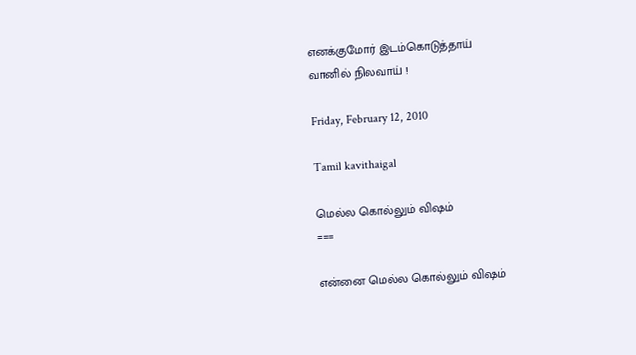எனக்குமோர் இடம்கொடுத்தாய்
வானில் நிலவாய் !

Friday, February 12, 2010

Tamil kavithaigal

மெல்ல கொல்லும் விஷம்
===

என்னை மெல்ல கொல்லும் விஷம்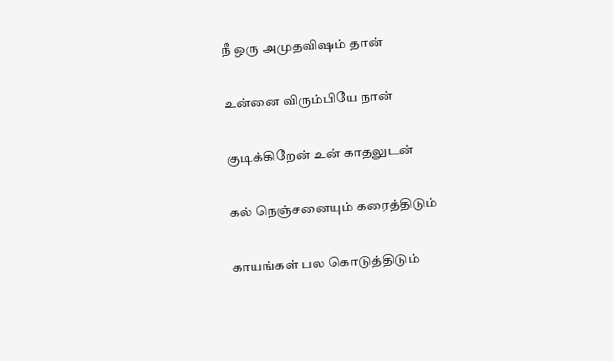நீ ஒரு அமுதவிஷம் தான்


உன்னை விரும்பியே நான்


குடிக்கிறேன் உன் காதலுடன்


கல் நெஞ்சனையும் கரைத்திடும்


காயங்கள் பல கொடுத்திடும்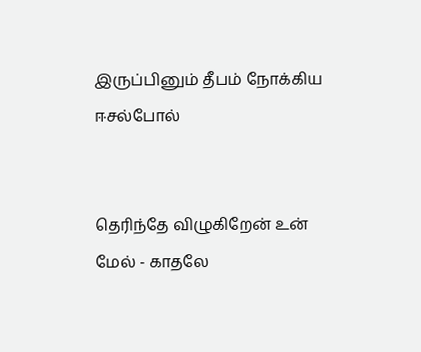இருப்பினும் தீபம் நோக்கிய ஈசல்போல்


தெரிந்தே விழுகிறேன் உன் மேல் - காதலே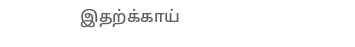இதற்க்காய்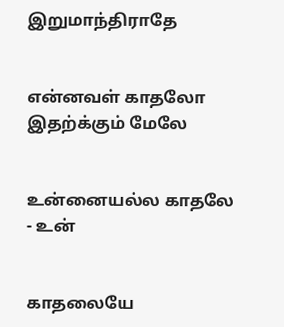இறுமாந்திராதே


என்னவள் காதலோ இதற்க்கும் மேலே


உன்னையல்ல காதலே - உன்


காதலையே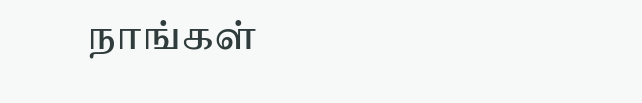நாங்கள்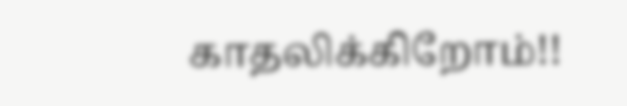காதலிக்கிறோம்!!